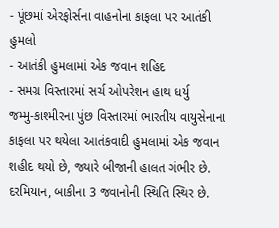- પૂંછમાં એરફોર્સના વાહનોના કાફલા પર આતંકી હુમલો
- આતંકી હુમલામાં એક જવાન શહિદ
- સમગ્ર વિસ્તારમાં સર્ચ ઓપરેશન હાથ ધર્યુ
જમ્મુ-કાશ્મીરના પુંછ વિસ્તારમાં ભારતીય વાયુસેનાના કાફલા પર થયેલા આતંકવાદી હુમલામાં એક જવાન શહીદ થયો છે, જ્યારે બીજાની હાલત ગંભીર છે. દરમિયાન, બાકીના 3 જવાનોની સ્થિતિ સ્થિર છે.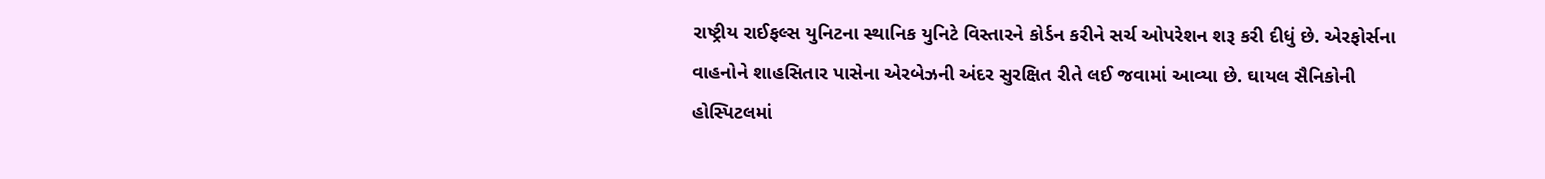રાષ્ટ્રીય રાઈફલ્સ યુનિટના સ્થાનિક યુનિટે વિસ્તારને કોર્ડન કરીને સર્ચ ઓપરેશન શરૂ કરી દીધું છે. એરફોર્સના વાહનોને શાહસિતાર પાસેના એરબેઝની અંદર સુરક્ષિત રીતે લઈ જવામાં આવ્યા છે. ઘાયલ સૈનિકોની હોસ્પિટલમાં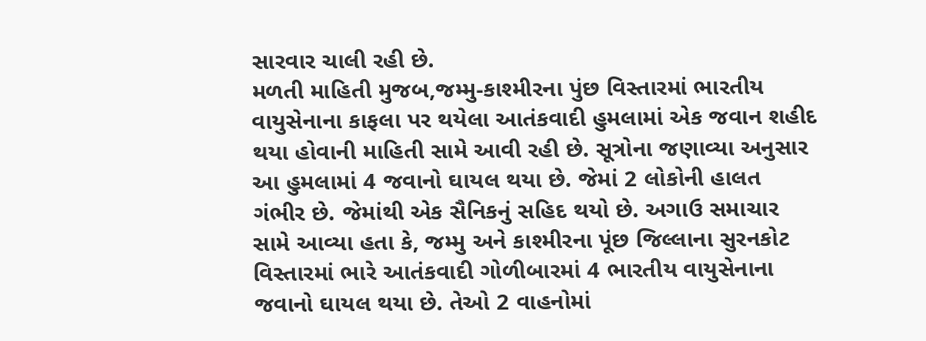સારવાર ચાલી રહી છે.
મળતી માહિતી મુજબ,જમ્મુ-કાશ્મીરના પુંછ વિસ્તારમાં ભારતીય વાયુસેનાના કાફલા પર થયેલા આતંકવાદી હુમલામાં એક જવાન શહીદ થયા હોવાની માહિતી સામે આવી રહી છે. સૂત્રોના જણાવ્યા અનુસાર આ હુમલામાં 4 જવાનો ઘાયલ થયા છે. જેમાં 2 લોકોની હાલત ગંભીર છે. જેમાંથી એક સૈનિકનું સહિદ થયો છે. અગાઉ સમાચાર સામે આવ્યા હતા કે, જમ્મુ અને કાશ્મીરના પૂંછ જિલ્લાના સુરનકોટ વિસ્તારમાં ભારે આતંકવાદી ગોળીબારમાં 4 ભારતીય વાયુસેનાના જવાનો ઘાયલ થયા છે. તેઓ 2 વાહનોમાં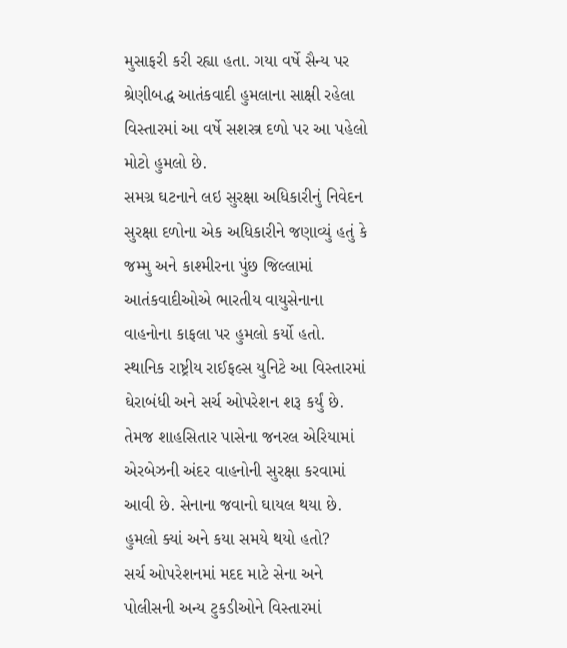મુસાફરી કરી રહ્યા હતા. ગયા વર્ષે સૈન્ય પર શ્રેણીબદ્ધ આતંકવાદી હુમલાના સાક્ષી રહેલા વિસ્તારમાં આ વર્ષે સશસ્ત્ર દળો પર આ પહેલો મોટો હુમલો છે.
સમગ્ર ઘટનાને લઇ સુરક્ષા અધિકારીનું નિવેદન
સુરક્ષા દળોના એક અધિકારીને જણાવ્યું હતું કે જમ્મુ અને કાશ્મીરના પુંછ જિલ્લામાં આતંકવાદીઓએ ભારતીય વાયુસેનાના વાહનોના કાફલા પર હુમલો કર્યો હતો. સ્થાનિક રાષ્ટ્રીય રાઈફલ્સ યુનિટે આ વિસ્તારમાં ઘેરાબંધી અને સર્ચ ઓપરેશન શરૂ કર્યું છે. તેમજ શાહસિતાર પાસેના જનરલ એરિયામાં એરબેઝની અંદર વાહનોની સુરક્ષા કરવામાં આવી છે. સેનાના જવાનો ઘાયલ થયા છે.
હુમલો ક્યાં અને કયા સમયે થયો હતો?
સર્ચ ઓપરેશનમાં મદદ માટે સેના અને પોલીસની અન્ય ટુકડીઓને વિસ્તારમાં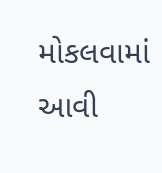મોકલવામાં આવી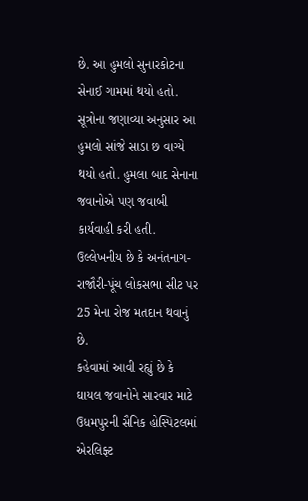છે. આ હુમલો સુનારકોટના સેનાઈ ગામમાં થયો હતો. સૂત્રોના જણાવ્યા અનુસાર આ હુમલો સાંજે સાડા છ વાગ્યે થયો હતો. હુમલા બાદ સેનાના જવાનોએ પણ જવાબી કાર્યવાહી કરી હતી. ઉલ્લેખનીય છે કે અનંતનાગ-રાજૌરી-પૂંચ લોકસભા સીટ પર 25 મેના રોજ મતદાન થવાનું છે.
કહેવામાં આવી રહ્યું છે કે ઘાયલ જવાનોને સારવાર માટે ઉધમપુરની સૈનિક હોસ્પિટલમાં એરલિફ્ટ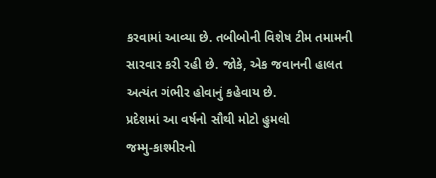કરવામાં આવ્યા છે. તબીબોની વિશેષ ટીમ તમામની સારવાર કરી રહી છે. જોકે, એક જવાનની હાલત અત્યંત ગંભીર હોવાનું કહેવાય છે.
પ્રદેશમાં આ વર્ષનો સૌથી મોટો હુમલો
જમ્મુ-કાશ્મીરનો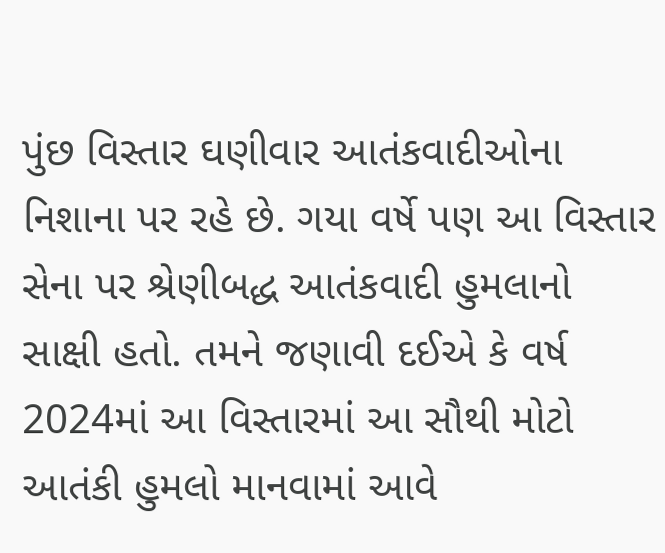પુંછ વિસ્તાર ઘણીવાર આતંકવાદીઓના નિશાના પર રહે છે. ગયા વર્ષે પણ આ વિસ્તાર સેના પર શ્રેણીબદ્ધ આતંકવાદી હુમલાનો સાક્ષી હતો. તમને જણાવી દઈએ કે વર્ષ 2024માં આ વિસ્તારમાં આ સૌથી મોટો આતંકી હુમલો માનવામાં આવે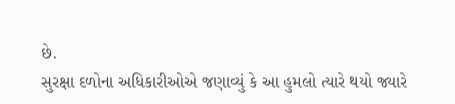છે.
સુરક્ષા દળોના અધિકારીઓએ જણાવ્યું કે આ હુમલો ત્યારે થયો જ્યારે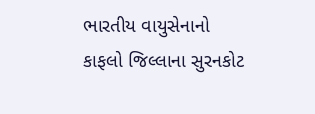ભારતીય વાયુસેનાનો કાફલો જિલ્લાના સુરનકોટ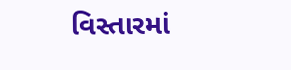વિસ્તારમાં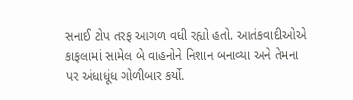સનાઈ ટોપ તરફ આગળ વધી રહ્યો હતો. આતંકવાદીઓએ કાફલામાં સામેલ બે વાહનોને નિશાન બનાવ્યા અને તેમના પર અંધાધૂંધ ગોળીબાર કર્યો.